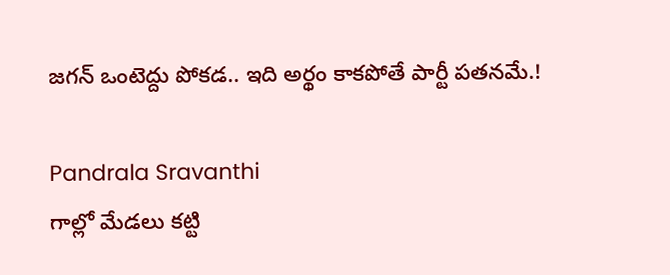జగన్ ఒంటెద్దు పోకడ.. ఇది అర్థం కాకపోతే పార్టీ పతనమే.!

Pandrala Sravanthi
గాల్లో మేడలు కట్టి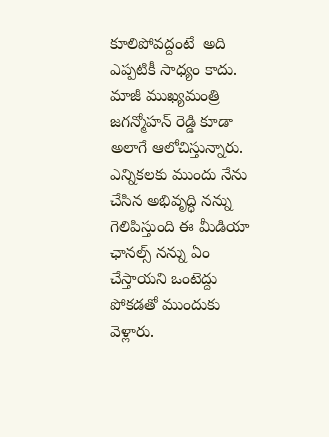కూలిపోవద్దంటే  అది ఎప్పటికీ సాధ్యం కాదు.  మాజీ ముఖ్యమంత్రి జగన్మోహన్ రెడ్డి కూడా అలాగే ఆలోచిస్తున్నారు. ఎన్నికలకు ముందు నేను చేసిన అభివృద్ధి నన్ను గెలిపిస్తుంది ఈ మీడియా ఛానల్స్ నన్ను ఏం చేస్తాయని ఒంటెద్దు పోకడతో ముందుకు వెళ్లారు.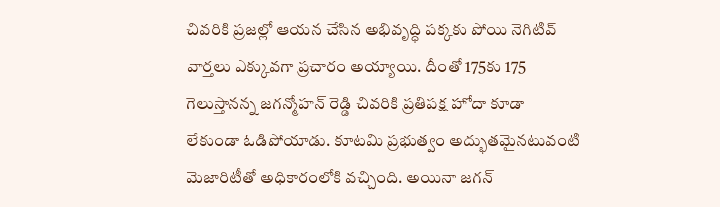చివరికి ప్రజల్లో ఆయన చేసిన అభివృద్ధి పక్కకు పోయి నెగిటివ్  వార్తలు ఎక్కువగా ప్రచారం అయ్యాయి. దీంతో 175కు 175 గెలుస్తానన్న జగన్మోహన్ రెడ్డి చివరికి ప్రతిపక్ష హోదా కూడా లేకుండా ఓడిపోయాడు. కూటమి ప్రభుత్వం అద్భుతమైనటువంటి మెజారిటీతో అధికారంలోకి వచ్చింది. అయినా జగన్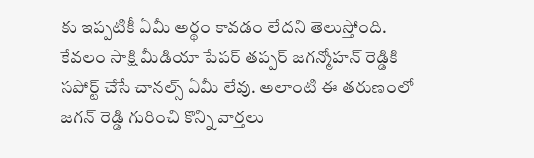కు ఇప్పటికీ ఏమీ అర్థం కావడం లేదని తెలుస్తోంది. కేవలం సాక్షి మీడియా పేపర్ తప్పర్ జగన్మోహన్ రెడ్డికి సపోర్ట్ చేసే చానల్స్ ఏమీ లేవు. అలాంటి ఈ తరుణంలో జగన్ రెడ్డి గురించి కొన్ని వార్తలు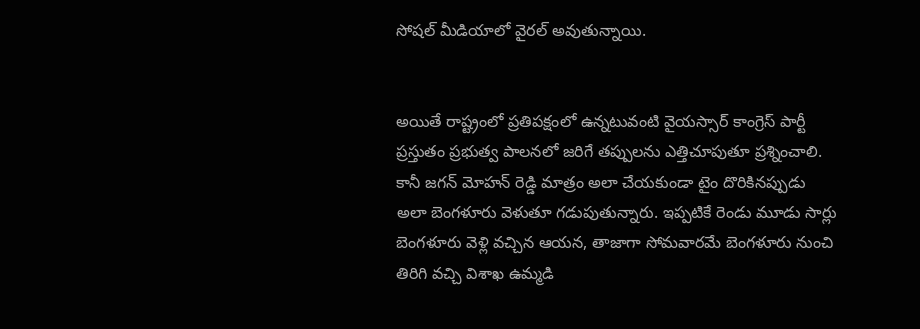సోషల్ మీడియాలో వైరల్ అవుతున్నాయి.


అయితే రాష్ట్రంలో ప్రతిపక్షంలో ఉన్నటువంటి వైయస్సార్ కాంగ్రెస్ పార్టీ ప్రస్తుతం ప్రభుత్వ పాలనలో జరిగే తప్పులను ఎత్తిచూపుతూ ప్రశ్నించాలి.  కానీ జగన్ మోహన్ రెడ్డి మాత్రం అలా చేయకుండా టైం దొరికినప్పుడు అలా బెంగళూరు వెళుతూ గడుపుతున్నారు. ఇప్పటికే రెండు మూడు సార్లు బెంగళూరు వెళ్లి వచ్చిన ఆయన, తాజాగా సోమవారమే బెంగళూరు నుంచి తిరిగి వచ్చి విశాఖ ఉమ్మడి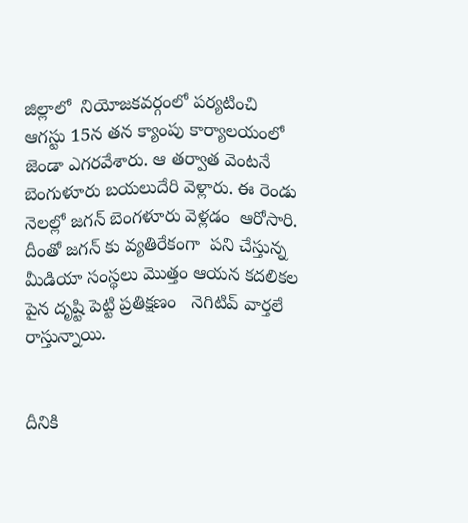జిల్లాలో  నియోజకవర్గంలో పర్యటించి  ఆగస్టు 15న తన క్యాంపు కార్యాలయంలో జెండా ఎగరవేశారు. ఆ తర్వాత వెంటనే బెంగుళూరు బయలుదేరి వెళ్లారు. ఈ రెండు నెలల్లో జగన్ బెంగళూరు వెళ్లడం  ఆరోసారి. దీంతో జగన్ కు వ్యతిరేకంగా  పని చేస్తున్న మీడియా సంస్థలు మొత్తం ఆయన కదలికల పైన దృష్టి పెట్టి ప్రతిక్షణం   నెగిటివ్ వార్తలే రాస్తున్నాయి.


దీనికి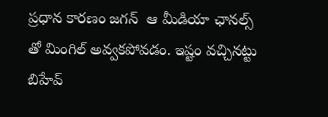ప్రధాన కారణం జగన్  ఆ మీడియా ఛానల్స్ తో మింగిల్ అవ్వకపోవడం. ఇష్టం వచ్చినట్టు బిహేవ్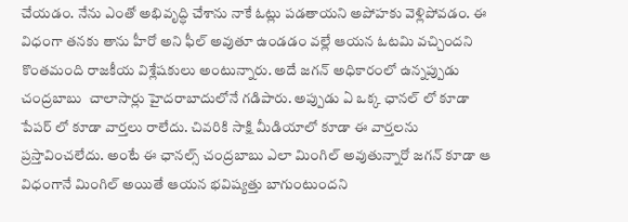చేయడం. నేను ఎంతో అభివృద్ధి చేశాను నాకే ఓట్లు పడతాయని అపోహకు వెళ్లిపోవడం. ఈ విధంగా తనకు తాను హీరో అని ఫీల్ అవుతూ ఉండడం వల్లే ఆయన ఓటమి వచ్చిందని కొంతమంది రాజకీయ విశ్లేషకులు అంటున్నారు. అదే జగన్ అధికారంలో ఉన్నప్పుడు చంద్రబాబు  చాలాసార్లు హైదరాబాదులోనే గడిపారు. అప్పుడు ఏ ఒక్క ఛానల్ లో కూడా పేపర్ లో కూడా వార్తలు రాలేదు. చివరికి సాక్షి మీడియాలో కూడా ఈ వార్తలను ప్రస్తావించలేదు. అంటే ఈ ఛానల్స్ చంద్రబాబు ఎలా మింగిల్ అవుతున్నారో జగన్ కూడా ఆ విధంగానే మింగిల్ అయితే ఆయన భవిష్యత్తు బాగుంటుందని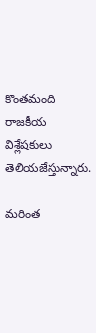కొంతమంది రాజకీయ విశ్లేషకులు తెలియజేస్తున్నారు.

మరింత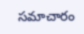సమాచారం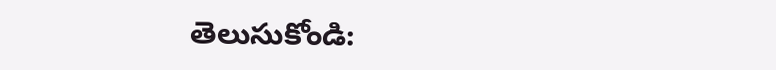తెలుసుకోండి: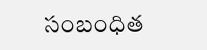సంబంధిత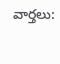వార్తలు: